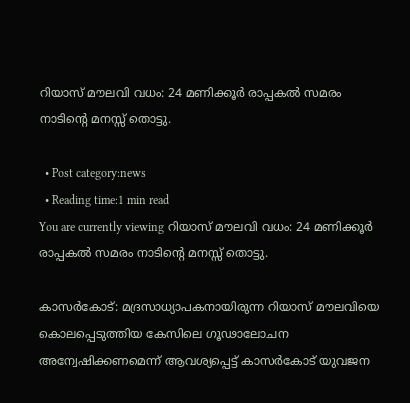റിയാസ് മൗലവി വധം: 24 മണിക്കൂര്‍ രാപ്പകല്‍ സമരം നാടിന്റെ മനസ്സ് തൊട്ടു.

  • Post category:news
  • Reading time:1 min read
You are currently viewing റിയാസ് മൗലവി വധം: 24 മണിക്കൂര്‍ രാപ്പകല്‍ സമരം നാടിന്റെ മനസ്സ് തൊട്ടു.

കാസര്‍കോട്: മദ്രസാധ്യാപകനായിരുന്ന റിയാസ് മൗലവിയെ കൊലപ്പെടുത്തിയ കേസിലെ ഗൂഢാലോചന അന്വേഷിക്കണമെന്ന് ആവശ്യപ്പെട്ട് കാസര്‍കോട് യുവജന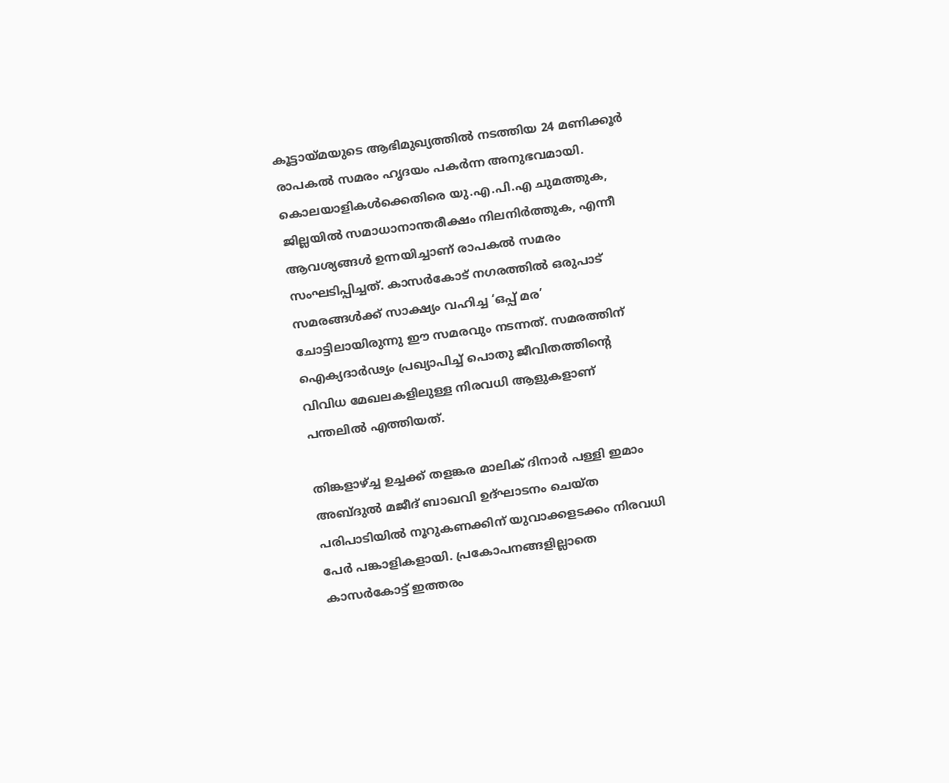കൂട്ടായ്മയുടെ ആഭിമുഖ്യത്തില്‍ നടത്തിയ 24 മണിക്കൂര്‍ രാപകല്‍ സമരം ഹൃദയം പകര്‍ന്ന അനുഭവമായി. കൊലയാളികള്‍ക്കെതിരെ യു.എ.പി.എ ചുമത്തുക, ജില്ലയില്‍ സമാധാനാന്തരീക്ഷം നിലനിര്‍ത്തുക, എന്നീ ആവശ്യങ്ങള്‍ ഉന്നയിച്ചാണ് രാപകല്‍ സമരം സംഘടിപ്പിച്ചത്. കാസര്‍കോട് നഗരത്തില്‍ ഒരുപാട് സമരങ്ങള്‍ക്ക് സാക്ഷ്യം വഹിച്ച ‘ഒപ്പ് മര’ ചോട്ടിലായിരുന്നു ഈ സമരവും നടന്നത്. സമരത്തിന് ഐക്യദാര്‍ഢ്യം പ്രഖ്യാപിച്ച് പൊതു ജീവിതത്തിന്റെ വിവിധ മേഖലകളിലുള്ള നിരവധി ആളുകളാണ് പന്തലില്‍ എത്തിയത്.

തിങ്കളാഴ്ച്ച ഉച്ചക്ക് തളങ്കര മാലിക് ദിനാര്‍ പള്ളി ഇമാം അബ്ദുല്‍ മജീദ് ബാഖവി ഉദ്ഘാടനം ചെയ്ത പരിപാടിയില്‍ നൂറുകണക്കിന് യുവാക്കളടക്കം നിരവധി പേര്‍ പങ്കാളികളായി. പ്രകോപനങ്ങളില്ലാതെ കാസര്‍കോട്ട് ഇത്തരം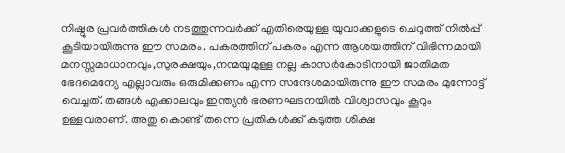നിഷ്ഠൂര പ്രവര്‍ത്തികള്‍ നടത്തുന്നവര്‍ക്ക് എതിരെയുള്ള യുവാക്കളുടെ ചെറുത്ത് നില്‍പ്പ് കൂടിയായിരുന്നു ഈ സമരം. പകരത്തിന് പകരം എന്ന ആശയത്തിന് വിഭിന്നമായി മനസ്സമാധാനവും,സുരക്ഷയും,നന്മയുമുള്ള നല്ല കാസര്‍കോടിനായി ജാതിമത ഭേദമെന്യേ എല്ലാവരും ഒരുമിക്കണം എന്ന സന്ദേശമായിരുന്നു ഈ സമരം മുന്നോട്ട് വെച്ചത്. തങ്ങള്‍ എക്കാലവും ഇന്ത്യന്‍ ഭരണഘടനയില്‍ വിശ്വാസവും കൂറും ഉള്ളവരാണ്. അതു കൊണ്ട് തന്നെ പ്രതികള്‍ക്ക് കടുത്ത ശിക്ഷ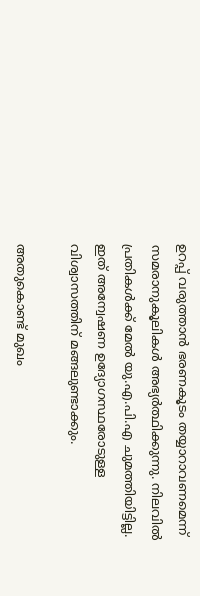ഉറപ്പ് വരുത്താന്‍ ഭരണകൂടം തയ്യാറാവണമെന്ന് സമരാനുകൂലികള്‍ അഭ്യര്‍ത്ഥിക്കുന്നു. നിലവില്‍ പ്രതികള്‍ക്ക് മേല്‍ യു.എ.പി.എ ചുമത്തിയിട്ടില്ല. ഇത് അന്വേഷണ ഉദ്യോഗസ്ഥരോടുള്ള വിശ്വാസത്തിന് മങ്ങലുണ്ടാക്കും.

അതുകൊണ്ട് മുഖം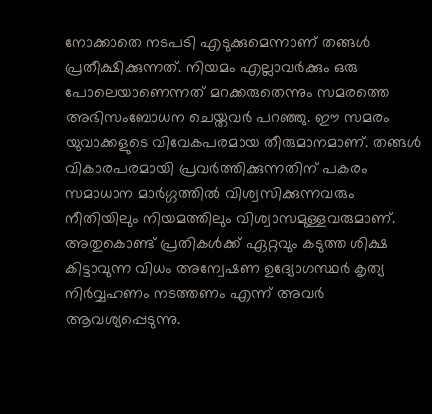നോക്കാതെ നടപടി എടുക്കുമെന്നാണ് തങ്ങള്‍ പ്രതീക്ഷിക്കുന്നത്. നിയമം എല്ലാവര്‍ക്കും ഒരു പോലെയാണെന്നത് മറക്കരുതെന്നും സമരത്തെ അഭിസംബോധന ചെയ്തവര്‍ പറഞ്ഞു. ഈ സമരം യുവാക്കളുടെ വിവേകപരമായ തീരുമാനമാണ്. തങ്ങള്‍ വികാരപരമായി പ്രവര്‍ത്തിക്കുന്നതിന് പകരം സമാധാന മാര്‍ഗ്ഗത്തില്‍ വിശ്വസിക്കുന്നവരും നീതിയിലും നിയമത്തിലും വിശ്വാസമുള്ളവരുമാണ്. അതുകൊണ്ട് പ്രതികള്‍ക്ക് ഏറ്റവും കടുത്ത ശിക്ഷ കിട്ടാവുന്ന വിധം അന്വേഷണ ഉദ്യോഗസ്ഥര്‍ കൃത്യ നിര്‍വ്വഹണം നടത്തണം എന്ന് അവര്‍ ആവശ്യപ്പെടുന്നു.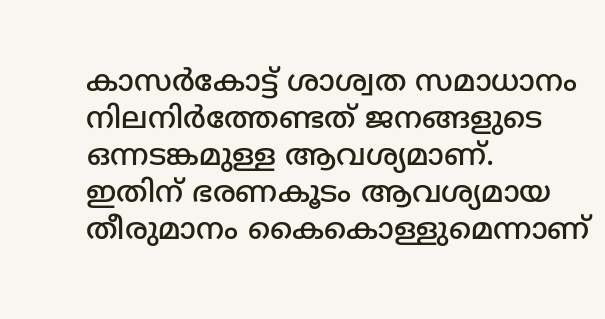കാസര്‍കോട്ട് ശാശ്വത സമാധാനം നിലനിര്‍ത്തേണ്ടത് ജനങ്ങളുടെ ഒന്നടങ്കമുള്ള ആവശ്യമാണ്. ഇതിന് ഭരണകൂടം ആവശ്യമായ തീരുമാനം കൈകൊള്ളുമെന്നാണ്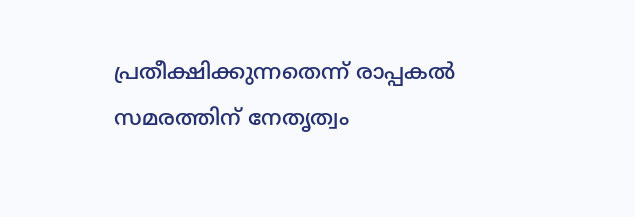പ്രതീക്ഷിക്കുന്നതെന്ന് രാപ്പകല്‍ സമരത്തിന് നേതൃത്വം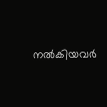നല്‍കിയവര്‍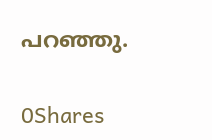പറഞ്ഞു.

0Shares